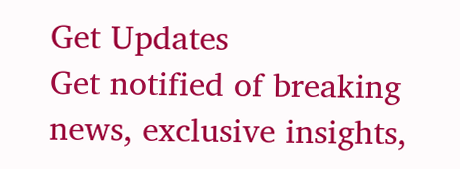Get Updates
Get notified of breaking news, exclusive insights,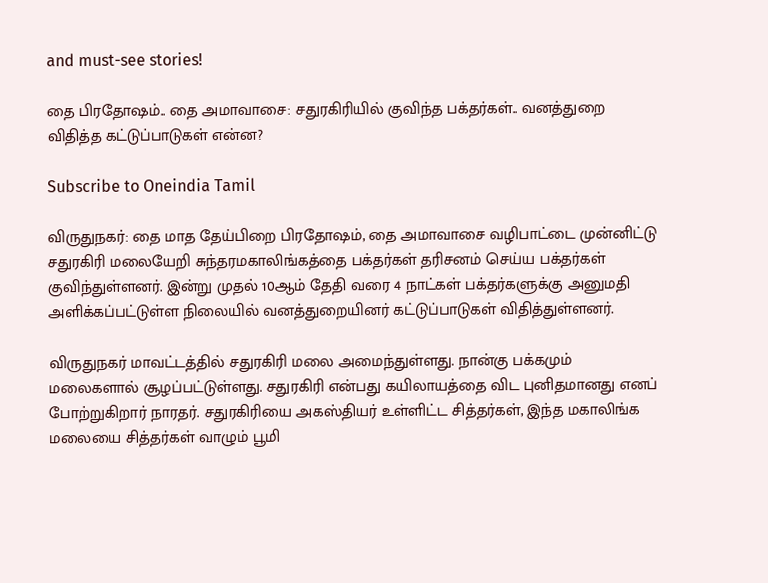and must-see stories!

தை பிரதோஷம்.. தை அமாவாசை: சதுரகிரியில் குவிந்த பக்தர்கள்.. வனத்துறை விதித்த கட்டுப்பாடுகள் என்ன?

Subscribe to Oneindia Tamil

விருதுநகர்: தை மாத தேய்பிறை பிரதோஷம், தை அமாவாசை வழிபாட்டை முன்னிட்டு சதுரகிரி மலையேறி சுந்தரமகாலிங்கத்தை பக்தர்கள் தரிசனம் செய்ய பக்தர்கள் குவிந்துள்ளனர். இன்று முதல் 10ஆம் தேதி வரை 4 நாட்கள் பக்தர்களுக்கு அனுமதி அளிக்கப்பட்டுள்ள நிலையில் வனத்துறையினர் கட்டுப்பாடுகள் விதித்துள்ளனர்.

விருதுநகர் மாவட்டத்தில் சதுரகிரி மலை அமைந்துள்ளது. நான்கு பக்கமும் மலைகளால் சூழப்பட்டுள்ளது. சதுரகிரி என்பது கயிலாயத்தை விட புனிதமானது எனப் போற்றுகிறார் நாரதர். சதுரகிரியை அகஸ்தியர் உள்ளிட்ட சித்தர்கள், இந்த மகாலிங்க மலையை சித்தர்கள் வாழும் பூமி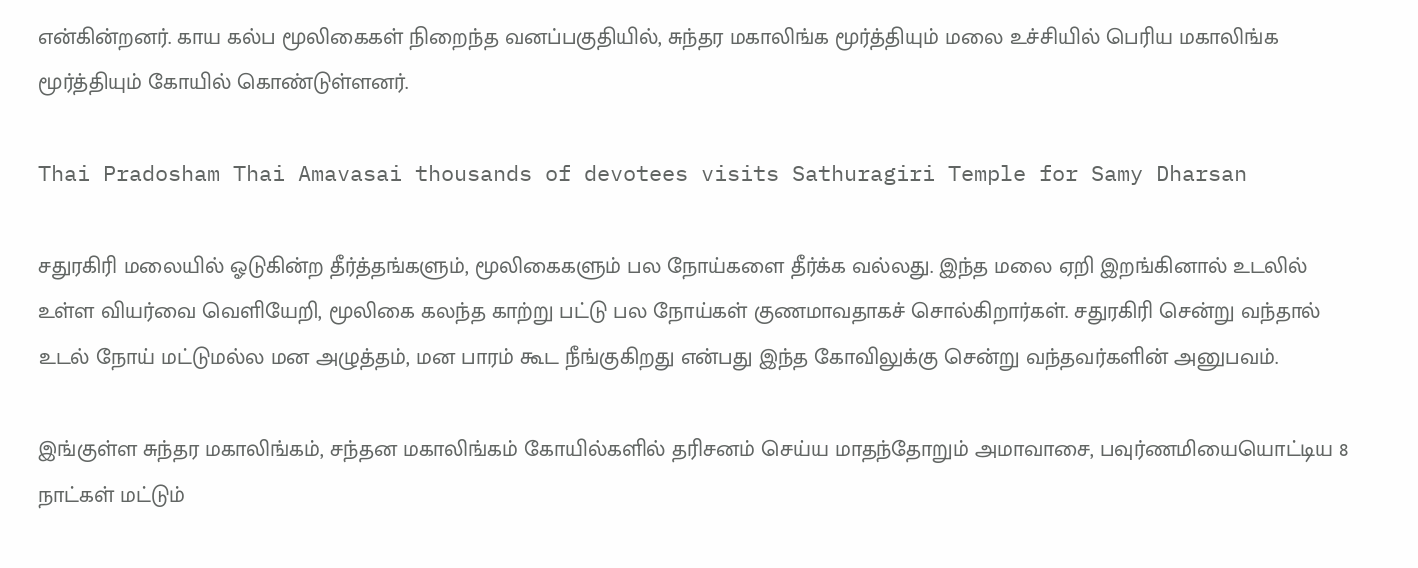என்கின்றனர். காய கல்ப மூலிகைகள் நிறைந்த வனப்பகுதியில், சுந்தர மகாலிங்க மூர்த்தியும் மலை உச்சியில் பெரிய மகாலிங்க மூர்த்தியும் கோயில் கொண்டுள்ளனர்.

Thai Pradosham Thai Amavasai thousands of devotees visits Sathuragiri Temple for Samy Dharsan

சதுரகிரி மலையில் ஓடுகின்ற தீர்த்தங்களும், மூலிகைகளும் பல நோய்களை தீர்க்க வல்லது. இந்த மலை ஏறி இறங்கினால் உடலில் உள்ள வியர்வை வெளியேறி, மூலிகை கலந்த காற்று பட்டு பல நோய்கள் குணமாவதாகச் சொல்கிறார்கள். சதுரகிரி சென்று வந்தால் உடல் நோய் மட்டுமல்ல மன அழுத்தம், மன பாரம் கூட நீங்குகிறது என்பது இந்த கோவிலுக்கு சென்று வந்தவர்களின் அனுபவம்.

இங்குள்ள சுந்தர மகாலிங்கம், சந்தன மகாலிங்கம் கோயில்களில் தரிசனம் செய்ய மாதந்தோறும் அமாவாசை, பவுர்ணமியையொட்டிய 8 நாட்கள் மட்டும்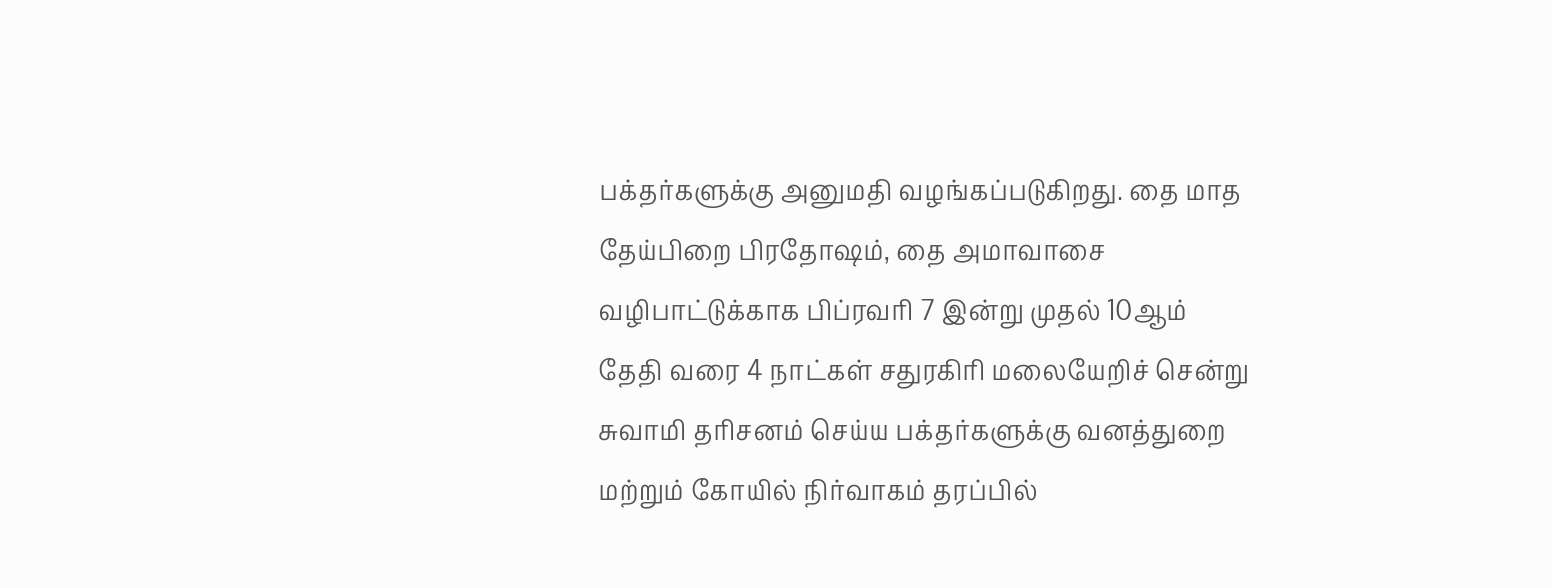பக்தர்களுக்கு அனுமதி வழங்கப்படுகிறது. தை மாத தேய்பிறை பிரதோஷம், தை அமாவாசை வழிபாட்டுக்காக பிப்ரவரி 7 இன்று முதல் 10ஆம் தேதி வரை 4 நாட்கள் சதுரகிரி மலையேறிச் சென்று சுவாமி தரிசனம் செய்ய பக்தர்களுக்கு வனத்துறை மற்றும் கோயில் நிர்வாகம் தரப்பில்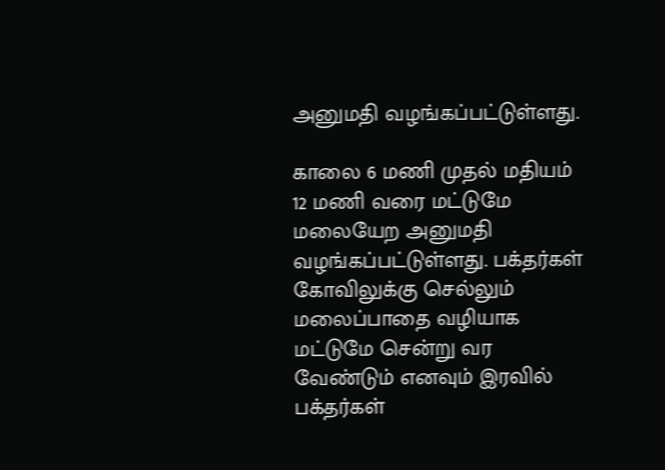அனுமதி வழங்கப்பட்டுள்ளது.

காலை 6 மணி முதல் மதியம் 12 மணி வரை மட்டுமே மலையேற அனுமதி வழங்கப்பட்டுள்ளது. பக்தர்கள் கோவிலுக்கு செல்லும் மலைப்பாதை வழியாக மட்டுமே சென்று வர வேண்டும் எனவும் இரவில் பக்தர்கள்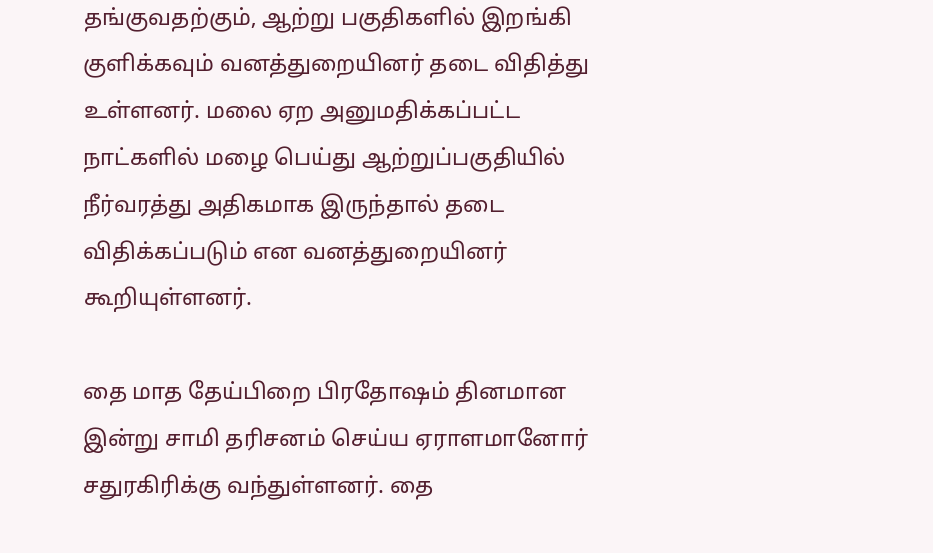தங்குவதற்கும், ஆற்று பகுதிகளில் இறங்கி குளிக்கவும் வனத்துறையினர் தடை விதித்து உள்ளனர். மலை ஏற அனுமதிக்கப்பட்ட நாட்களில் மழை பெய்து ஆற்றுப்பகுதியில் நீர்வரத்து அதிகமாக இருந்தால் தடை விதிக்கப்படும் என வனத்துறையினர் கூறியுள்ளனர்.

தை மாத தேய்பிறை பிரதோஷம் தினமான இன்று சாமி தரிசனம் செய்ய ஏராளமானோர் சதுரகிரிக்கு வந்துள்ளனர். தை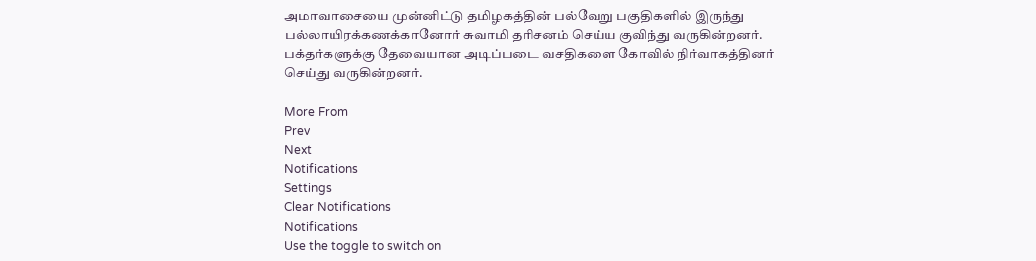அமாவாசையை முன்னிட்டு தமிழகத்தின் பல்வேறு பகுதிகளில் இருந்து பல்லாயிரக்கணக்கானோர் சுவாமி தரிசனம் செய்ய குவிந்து வருகின்றனர். பக்தர்களுக்கு தேவையான அடிப்படை வசதிகளை கோவில் நிர்வாகத்தினர் செய்து வருகின்றனர்.

More From
Prev
Next
Notifications
Settings
Clear Notifications
Notifications
Use the toggle to switch on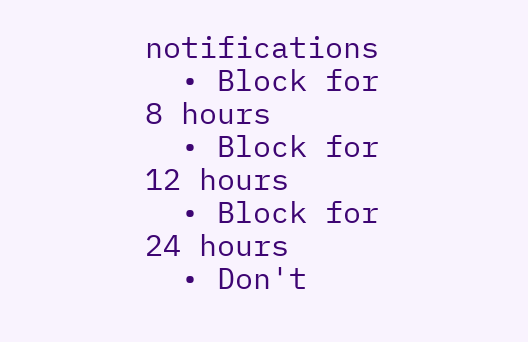notifications
  • Block for 8 hours
  • Block for 12 hours
  • Block for 24 hours
  • Don't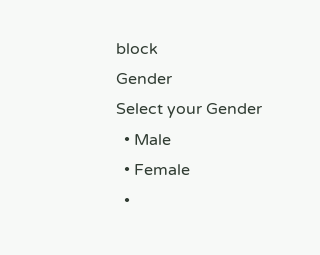block
Gender
Select your Gender
  • Male
  • Female
  •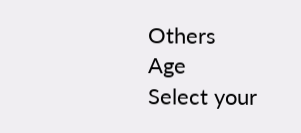Others
Age
Select your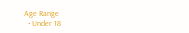Age Range
  • Under 18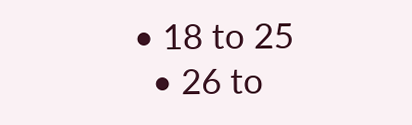• 18 to 25
  • 26 to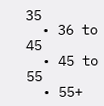35
  • 36 to 45
  • 45 to 55
  • 55+